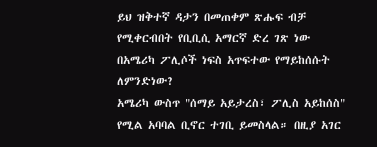ይህ ዝቅተኛ ዳታን በመጠቀም ጽሑፍ ብቻ የሚቀርብበት የቢቢሲ አማርኛ ድረ ገጽ ነው
በአሜሪካ ፖሊሶች ነፍስ አጥፍተው የማይከሰሱት ለምንድነው?
አሜሪካ ውስጥ "ሰማይ አይታረስ፣ ፖሊስ አይከሰስ" የሚል አባባል ቢኖር ተገቢ ይመስላል። በዚያ አገር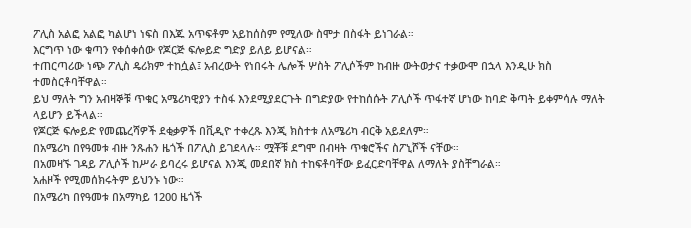ፖሊስ አልፎ አልፎ ካልሆነ ነፍስ በእጁ አጥፍቶም አይከሰስም የሚለው ስሞታ በስፋት ይነገራል።
እርግጥ ነው ቁጣን የቀሰቀሰው የጆርጅ ፍሎይድ ግድያ ይለይ ይሆናል።
ተጠርጣሪው ነጭ ፖሊስ ዴሪክም ተከሷል፤ አብረውት የነበሩት ሌሎች ሦስት ፖሊሶችም ከብዙ ውትወታና ተቃውሞ በኋላ እንዲሁ ክስ ተመስርቶባቸዋል።
ይህ ማለት ግን አብዛኞቹ ጥቁር አሜሪካዊያን ተስፋ እንደሚያደርጉት በግድያው የተከሰሱት ፖሊሶች ጥፋተኛ ሆነው ከባድ ቅጣት ይቀምሳሉ ማለት ላይሆን ይችላል።
የጆርጅ ፍሎይድ የመጨረሻዎች ደቂቃዎች በቪዲዮ ተቀረጹ እንጂ ክስተቱ ለአሜሪካ ብርቅ አይደለም።
በአሜሪካ በየዓመቱ ብዙ ንጹሐን ዜጎች በፖሊስ ይገደላሉ። ሟቾቹ ደግሞ በብዛት ጥቁሮችና ስፖኒሾች ናቸው።
በአመዛኙ ገዳይ ፖሊሶች ከሥራ ይባረሩ ይሆናል እንጂ መደበኛ ክስ ተከፍቶባቸው ይፈርድባቸዋል ለማለት ያስቸግራል።
አሐዞች የሚመሰክሩትም ይህንኑ ነው።
በአሜሪካ በየዓመቱ በአማካይ 1200 ዜጎች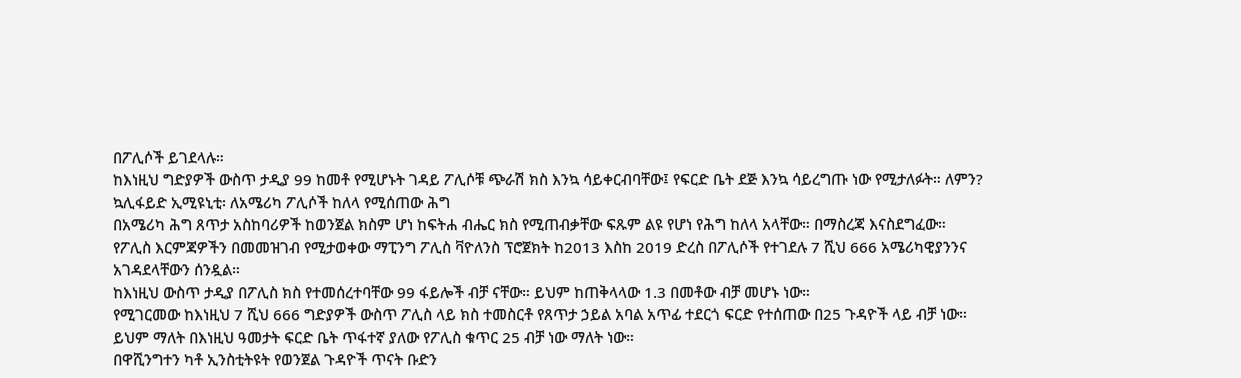በፖሊሶች ይገደላሉ።
ከእነዚህ ግድያዎች ውስጥ ታዲያ 99 ከመቶ የሚሆኑት ገዳይ ፖሊሶቹ ጭራሽ ክስ እንኳ ሳይቀርብባቸው፤ የፍርድ ቤት ደጅ እንኳ ሳይረግጡ ነው የሚታለፉት። ለምን?
ኳሊፋይድ ኢሚዩኒቲ፡ ለአሜሪካ ፖሊሶች ከለላ የሚሰጠው ሕግ
በአሜሪካ ሕግ ጸጥታ አስከባሪዎች ከወንጀል ክስም ሆነ ከፍትሐ ብሔር ክስ የሚጠብቃቸው ፍጹም ልዩ የሆነ የሕግ ከለላ አላቸው። በማስረጃ እናስደግፈው።
የፖሊስ እርምጃዎችን በመመዝገብ የሚታወቀው ማፒንግ ፖሊስ ቫዮለንስ ፕሮጀክት ከ2013 እስከ 2019 ድረስ በፖሊሶች የተገደሉ 7 ሺህ 666 አሜሪካዊያንንና አገዳደላቸውን ሰንዷል።
ከእነዚህ ውስጥ ታዲያ በፖሊስ ክስ የተመሰረተባቸው 99 ፋይሎች ብቻ ናቸው። ይህም ከጠቅላላው 1.3 በመቶው ብቻ መሆኑ ነው።
የሚገርመው ከእነዚህ 7 ሺህ 666 ግድያዎች ውስጥ ፖሊስ ላይ ክስ ተመስርቶ የጸጥታ ኃይል አባል አጥፊ ተደርጎ ፍርድ የተሰጠው በ25 ጉዳዮች ላይ ብቻ ነው።
ይህም ማለት በእነዚህ ዓመታት ፍርድ ቤት ጥፋተኛ ያለው የፖሊስ ቁጥር 25 ብቻ ነው ማለት ነው።
በዋሺንግተን ካቶ ኢንስቲትዩት የወንጀል ጉዳዮች ጥናት ቡድን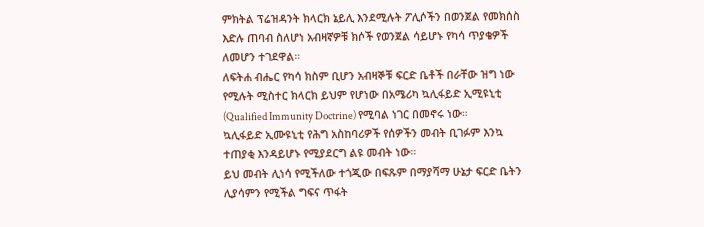ምክትል ፕሬዝዳንት ክላርክ ኔይሊ እንደሚሉት ፖሊሶችን በወንጀል የመክሰስ እድሉ ጠባብ ስለሆነ አብዛኛዎቹ ክሶች የወንጀል ሳይሆኑ የካሳ ጥያቄዎች ለመሆን ተገደዋል።
ለፍትሐ ብሔር የካሳ ክስም ቢሆን አብዛኞቹ ፍርድ ቤቶች በራቸው ዝግ ነው የሚሉት ሚስተር ክላርክ ይህም የሆነው በአሜሪካ ኳሊፋይድ ኢሚዩኒቲ (Qualified Immunity Doctrine) የሚባል ነገር በመኖሩ ነው።
ኳሊፋይድ ኢሙዩኒቲ የሕግ አስከባሪዎች የሰዎችን መብት ቢገፉም እንኳ ተጠያቂ እንዳይሆኑ የሚያደርግ ልዩ መብት ነው።
ይህ መብት ሊነሳ የሚችለው ተጎጂው በፍጹም በማያሻማ ሁኔታ ፍርድ ቤትን ሊያሳምን የሚችል ግፍና ጥፋት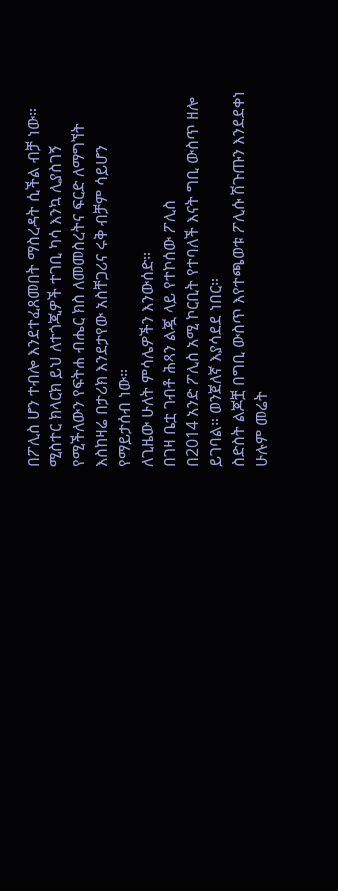በፖሊስ ሆን ተብሎ እንደተፈጸመበት ማስረዳት ሲችል ብቻ ነው።
ሚስተር ክላርክ ይህ ለተጎጂዎች ተገቢ ካሳ እንኳ ሊያስገኝ የሚችለውን የፍትሐ ብሔር ክስ ለመመስረትና ፍርድ ለማግኘት እስከዛሬ በታሪክ እንደታየው አስቸጋሪና ሩቅ ብቻም ሳይሆን የማይታሰብ ነው።
ለጊዜው ሁለት ምሳሌዎችን እንውሰድ።
በገዛ ቤቷ ገብቶ ሕጻን ልጇ ላይ የተኮሰው ፖሊስ
በ2014 አንድ ፖሊስ አሚ ኮርቢት የተባለች እናት ግቢ ውስጥ ዘሎ ይገባል። ወንጀለኛ እያሳደደ ነበር።
ስድስት ልጆቿ በግቢ ውስጥ እየተጫወቱ ፖሊሱ ሽጉጡን እንደደቀነ ሁሉም መሬት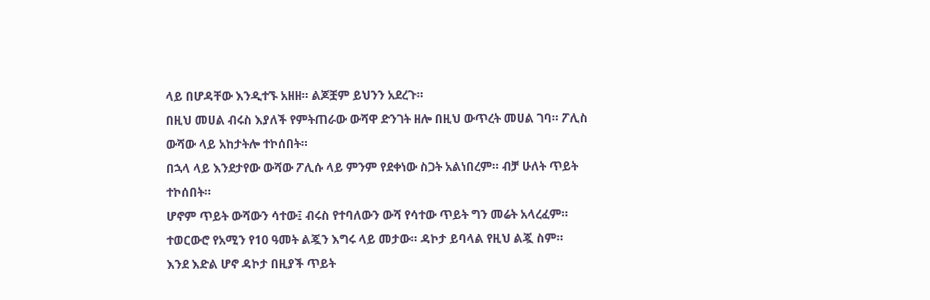ላይ በሆዳቸው እንዲተኙ አዘዘ። ልጆቿም ይህንን አደረጉ።
በዚህ መሀል ብሩስ እያለች የምትጠራው ውሻዋ ድንገት ዘሎ በዚህ ውጥረት መሀል ገባ። ፖሊስ ውሻው ላይ አከታትሎ ተኮሰበት።
በኋላ ላይ እንደታየው ውሻው ፖሊሱ ላይ ምንም የደቀነው ስጋት አልነበረም። ብቻ ሁለት ጥይት ተኮሰበት።
ሆኖም ጥይት ውሻውን ሳተው፤ ብሩስ የተባለውን ውሻ የሳተው ጥይት ግን መሬት አላረፈም። ተወርውሮ የአሚን የ10 ዓመት ልጇን እግሩ ላይ መታው። ዳኮታ ይባላል የዚህ ልጇ ስም።
እንደ እድል ሆኖ ዳኮታ በዚያች ጥይት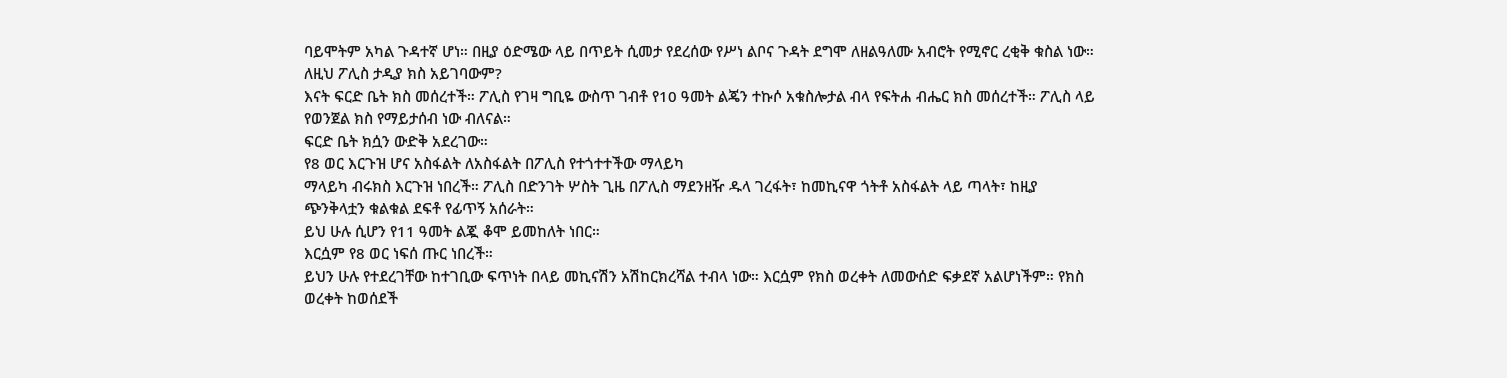ባይሞትም አካል ጉዳተኛ ሆነ። በዚያ ዕድሜው ላይ በጥይት ሲመታ የደረሰው የሥነ ልቦና ጉዳት ደግሞ ለዘልዓለሙ አብሮት የሚኖር ረቂቅ ቁስል ነው። ለዚህ ፖሊስ ታዲያ ክስ አይገባውም?
እናት ፍርድ ቤት ክስ መሰረተች። ፖሊስ የገዛ ግቢዬ ውስጥ ገብቶ የ10 ዓመት ልጄን ተኩሶ አቁስሎታል ብላ የፍትሐ ብሔር ክስ መሰረተች። ፖሊስ ላይ የወንጀል ክስ የማይታሰብ ነው ብለናል።
ፍርድ ቤት ክሷን ውድቅ አደረገው።
የ8 ወር እርጉዝ ሆና አስፋልት ለአስፋልት በፖሊስ የተጎተተችው ማላይካ
ማላይካ ብሩክስ እርጉዝ ነበረች። ፖሊስ በድንገት ሦስት ጊዜ በፖሊስ ማደንዘዥ ዱላ ገረፋት፣ ከመኪናዋ ጎትቶ አስፋልት ላይ ጣላት፣ ከዚያ ጭንቅላቷን ቁልቁል ደፍቶ የፊጥኝ አሰራት።
ይህ ሁሉ ሲሆን የ11 ዓመት ልጇ ቆሞ ይመከለት ነበር።
እርሷም የ8 ወር ነፍሰ ጡር ነበረች።
ይህን ሁሉ የተደረገቸው ከተገቢው ፍጥነት በላይ መኪናሽን አሽከርክረሻል ተብላ ነው። እርሷም የክስ ወረቀት ለመውሰድ ፍቃደኛ አልሆነችም። የክስ ወረቀት ከወሰደች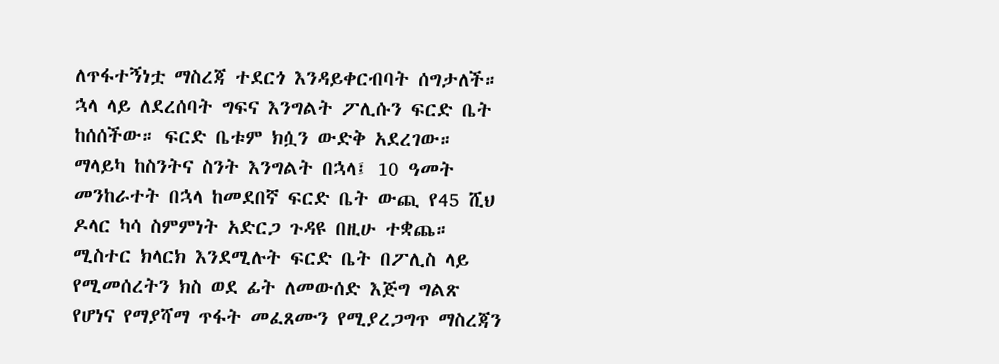ለጥፋተኝነቷ ማስረጃ ተደርጎ እንዳይቀርብባት ሰግታለች።
ኋላ ላይ ለደረሰባት ግፍና እንግልት ፖሊሱን ፍርድ ቤት ከሰሰችው። ፍርድ ቤቱም ክሷን ውድቅ አደረገው።
ማላይካ ከስንትና ስንት እንግልት በኋላ፤ 10 ዓመት መንከራተት በኋላ ከመደበኛ ፍርድ ቤት ውጪ የ45 ሺህ ዶላር ካሳ ስምምነት አድርጋ ጉዳዩ በዚሁ ተቋጨ።
ሚስተር ክላርክ እንደሚሉት ፍርድ ቤት በፖሊስ ላይ የሚመሰረትን ክስ ወደ ፊት ለመውሰድ እጅግ ግልጽ የሆነና የማያሻማ ጥፋት መፈጸሙን የሚያረጋግጥ ማስረጃን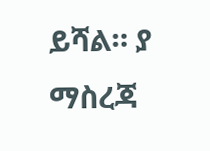ይሻል። ያ ማስረጃ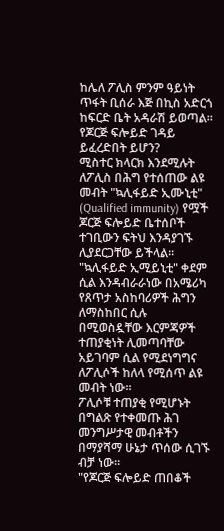ከሌለ ፖሊስ ምንም ዓይነት ጥፋት ቢሰራ እጅ በኪስ አድርጎ ከፍርድ ቤት አዳራሽ ይወጣል።
የጆርጅ ፍሎይድ ገዳይ ይፈረድበት ይሆን?
ሚስተር ክላርክ እንደሚሉት ለፖሊስ በሕግ የተሰጠው ልዩ መብት "ኳሊፋይድ ኢሙኒቲ" (Qualified immunity) የሟች ጆርጅ ፍሎይድ ቤተሰቦች ተገቢውን ፍትህ እንዳያገኙ ሊያደርጋቸው ይችላል።
"ኳሊፋይድ ኢሚይኒቲ" ቀደም ሲል እንዳብራራነው በአሜሪካ የጸጥታ አስከባሪዎች ሕግን ለማስከበር ሲሉ በሚወስዷቸው እርምጃዎች ተጠያቂነት ሊመጣባቸው አይገባም ሲል የሚደነግግና ለፖሊሶች ከለላ የሚሰጥ ልዩ መብት ነው።
ፖሊሶቹ ተጠያቂ የሚሆኑት በግልጽ የተቀመጡ ሕገ መንግሥታዊ መብቶችን በማያሻማ ሁኔታ ጥሰው ሲገኙ ብቻ ነው።
"የጆርጅ ፍሎይድ ጠበቆች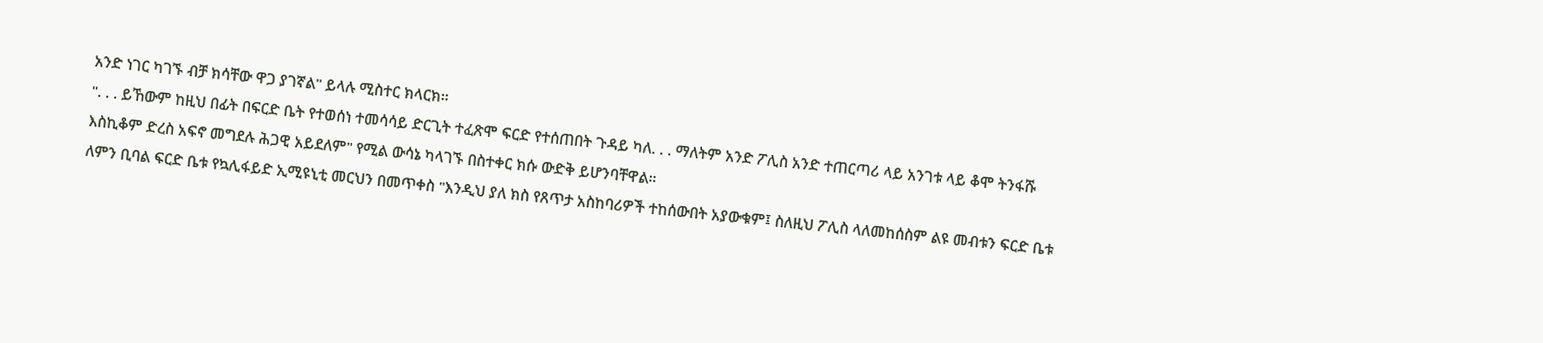አንድ ነገር ካገኙ ብቻ ክሳቸው ዋጋ ያገኛል" ይላሉ ሚስተር ክላርክ።
". . . ይኸውም ከዚህ በፊት በፍርድ ቤት የተወሰነ ተመሳሳይ ድርጊት ተፈጽሞ ፍርድ የተሰጠበት ጉዳይ ካለ. . . ማለትም አንድ ፖሊስ አንድ ተጠርጣሪ ላይ አንገቱ ላይ ቆሞ ትንፋሹ እስኪቆም ድረስ አፍኖ መግደሉ ሕጋዊ አይደለም" የሚል ውሳኔ ካላገኙ በስተቀር ክሱ ውድቅ ይሆንባቸዋል።
ለምን ቢባል ፍርድ ቤቱ የኳሊፋይድ ኢሚዩኒቲ መርህን በመጥቀስ "እንዲህ ያለ ክስ የጸጥታ አስከባሪዎች ተከሰውበት አያውቁም፤ ስለዚህ ፖሊስ ላለመከሰስም ልዩ መብቱን ፍርድ ቤቱ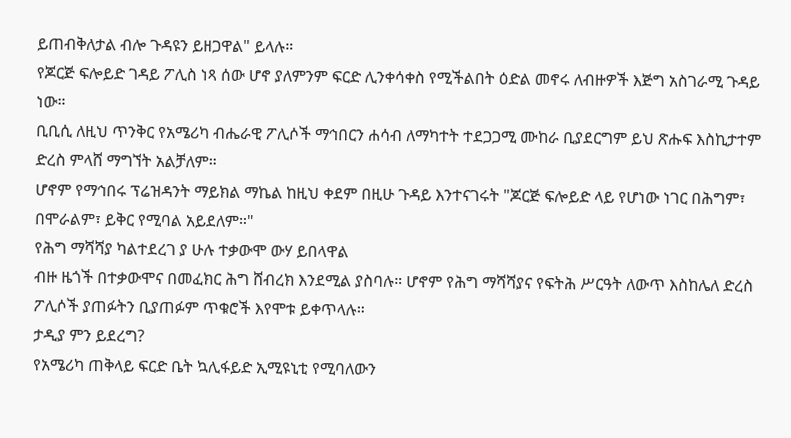ይጠብቅለታል ብሎ ጉዳዩን ይዘጋዋል" ይላሉ።
የጆርጅ ፍሎይድ ገዳይ ፖሊስ ነጻ ሰው ሆኖ ያለምንም ፍርድ ሊንቀሳቀስ የሚችልበት ዕድል መኖሩ ለብዙዎች እጅግ አስገራሚ ጉዳይ ነው።
ቢቢሲ ለዚህ ጥንቅር የአሜሪካ ብሔራዊ ፖሊሶች ማኅበርን ሐሳብ ለማካተት ተደጋጋሚ ሙከራ ቢያደርግም ይህ ጽሑፍ እስኪታተም ድረስ ምላሸ ማግኘት አልቻለም።
ሆኖም የማኅበሩ ፕሬዝዳንት ማይክል ማኬል ከዚህ ቀደም በዚሁ ጉዳይ እንተናገሩት "ጆርጅ ፍሎይድ ላይ የሆነው ነገር በሕግም፣ በሞራልም፣ ይቅር የሚባል አይደለም።"
የሕግ ማሻሻያ ካልተደረገ ያ ሁሉ ተቃውሞ ውሃ ይበላዋል
ብዙ ዜጎች በተቃውሞና በመፈክር ሕግ ሸብረክ እንደሚል ያስባሉ። ሆኖም የሕግ ማሻሻያና የፍትሕ ሥርዓት ለውጥ እስከሌለ ድረስ ፖሊሶች ያጠፉትን ቢያጠፉም ጥቁሮች እየሞቱ ይቀጥላሉ።
ታዲያ ምን ይደረግ?
የአሜሪካ ጠቅላይ ፍርድ ቤት ኳሊፋይድ ኢሚዩኒቲ የሚባለውን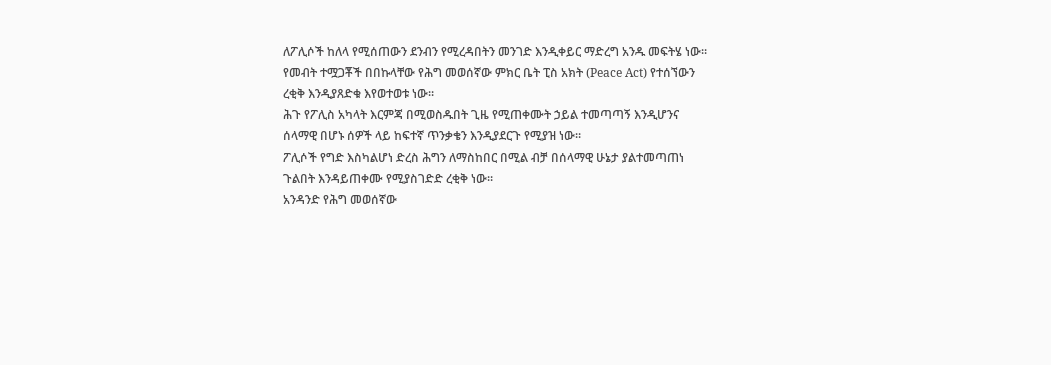ለፖሊሶች ከለላ የሚሰጠውን ደንብን የሚረዳበትን መንገድ እንዲቀይር ማድረግ አንዱ መፍትሄ ነው።
የመብት ተሟጋቾች በበኩላቸው የሕግ መወሰኛው ምክር ቤት ፒስ አክት (Peace Act) የተሰኘውን ረቂቅ እንዲያጸድቁ እየወተወቱ ነው።
ሕጉ የፖሊስ አካላት እርምጃ በሚወስዱበት ጊዜ የሚጠቀሙት ኃይል ተመጣጣኝ እንዲሆንና ሰላማዊ በሆኑ ሰዎች ላይ ከፍተኛ ጥንቃቄን እንዲያደርጉ የሚያዝ ነው።
ፖሊሶች የግድ እስካልሆነ ድረስ ሕግን ለማስከበር በሚል ብቻ በሰላማዊ ሁኔታ ያልተመጣጠነ ጉልበት እንዳይጠቀሙ የሚያስገድድ ረቂቅ ነው።
አንዳንድ የሕግ መወሰኛው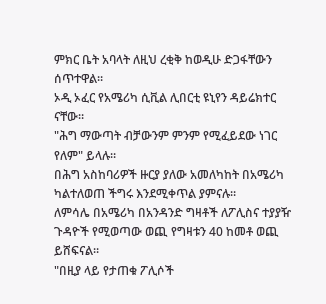ምክር ቤት አባላት ለዚህ ረቂቅ ከወዲሁ ድጋፋቸውን ሰጥተዋል።
ኦዲ ኦፈር የአሜሪካ ሲቪል ሊበርቲ ዩኒየን ዳይሬክተር ናቸው።
"ሕግ ማውጣት ብቻውንም ምንም የሚፈይደው ነገር የለም" ይላሉ።
በሕግ አስከባሪዎች ዙርያ ያለው አመለካከት በአሜሪካ ካልተለወጠ ችግሩ እንደሚቀጥል ያምናሉ።
ለምሳሌ በአሜሪካ በአንዳንድ ግዛቶች ለፖሊስና ተያያዥ ጉዳዮች የሚወጣው ወጪ የግዛቱን 40 ከመቶ ወጪ ይሸፍናል።
"በዚያ ላይ የታጠቁ ፖሊሶች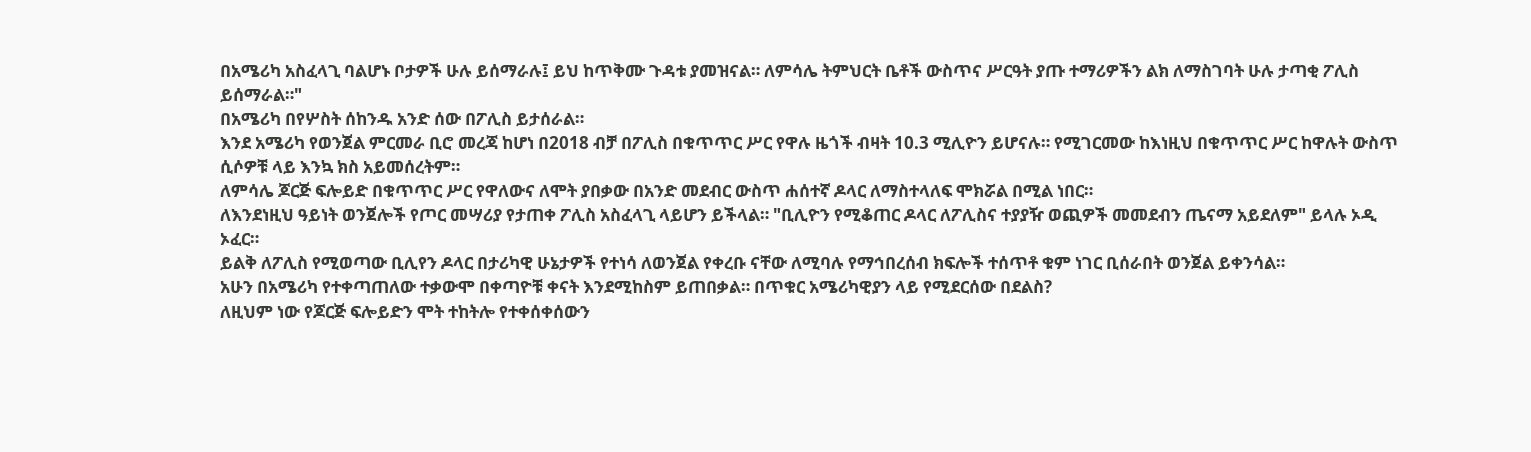በአሜሪካ አስፈላጊ ባልሆኑ ቦታዎች ሁሉ ይሰማራሉ፤ ይህ ከጥቅሙ ጉዳቱ ያመዝናል። ለምሳሌ ትምህርት ቤቶች ውስጥና ሥርዓት ያጡ ተማሪዎችን ልክ ለማስገባት ሁሉ ታጣቂ ፖሊስ ይሰማራል።"
በአሜሪካ በየሦስት ሰከንዱ አንድ ሰው በፖሊስ ይታሰራል።
እንደ አሜሪካ የወንጀል ምርመራ ቢሮ መረጃ ከሆነ በ2018 ብቻ በፖሊስ በቁጥጥር ሥር የዋሉ ዜጎች ብዛት 10.3 ሚሊዮን ይሆናሉ። የሚገርመው ከእነዚህ በቁጥጥር ሥር ከዋሉት ውስጥ ሲሶዎቹ ላይ እንኳ ክስ አይመሰረትም።
ለምሳሌ ጆርጅ ፍሎይድ በቁጥጥር ሥር የዋለውና ለሞት ያበቃው በአንድ መደብር ውስጥ ሐሰተኛ ዶላር ለማስተላለፍ ሞክሯል በሚል ነበር።
ለእንደነዚህ ዓይነት ወንጀሎች የጦር መሣሪያ የታጠቀ ፖሊስ አስፈላጊ ላይሆን ይችላል። "ቢሊዮን የሚቆጠር ዶላር ለፖሊስና ተያያዥ ወጪዎች መመደብን ጤናማ አይደለም" ይላሉ ኦዲ ኦፈር።
ይልቅ ለፖሊስ የሚወጣው ቢሊየን ዶላር በታሪካዊ ሁኔታዎች የተነሳ ለወንጀል የቀረቡ ናቸው ለሚባሉ የማኅበረሰብ ክፍሎች ተሰጥቶ ቁም ነገር ቢሰራበት ወንጀል ይቀንሳል።
አሁን በአሜሪካ የተቀጣጠለው ተቃውሞ በቀጣዮቹ ቀናት እንደሚከስም ይጠበቃል። በጥቁር አሜሪካዊያን ላይ የሚደርሰው በደልስ?
ለዚህም ነው የጆርጅ ፍሎይድን ሞት ተከትሎ የተቀሰቀሰውን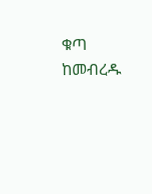ቁጣ ከመብረዱ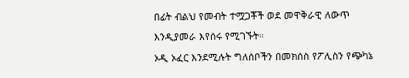በፊት ብልህ የመብት ተሟጋቾች ወደ መዋቅራዊ ለውጥ እንዲያመራ እየሰሩ የሚገኙት።
ኦዲ ኦፈር እንደሚሉት ግለሰቦችን በመክሰስ የፖሊስን የጭካኔ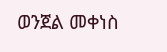ወንጀል መቀነስ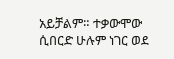አይቻልም። ተቃውሞው ሲበርድ ሁሉም ነገር ወደ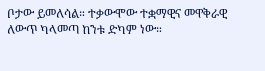ቦታው ይመለሳል። ተቃውሞው ተቋማዊና መዋቅራዊ ለውጥ ካላመጣ ከንቱ ድካም ነው።